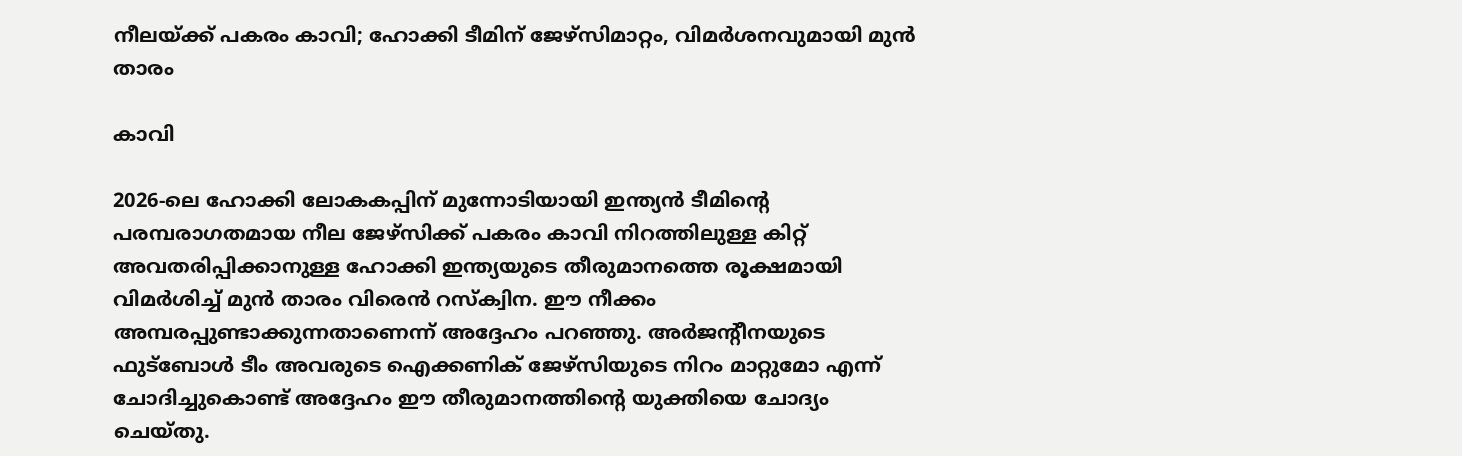നീലയ്ക്ക് പകരം കാവി; ഹോക്കി ടീമിന് ജേഴ്സിമാറ്റം, വിമർശനവുമായി മുൻ താരം

കാവി

2026-ലെ ഹോക്കി ലോകകപ്പിന് മുന്നോടിയായി ഇന്ത്യൻ ടീമിന്റെ പരമ്പരാഗതമായ നീല ജേഴ്‌സിക്ക് പകരം കാവി നിറത്തിലുള്ള കിറ്റ് അവതരിപ്പിക്കാനുള്ള ഹോക്കി ഇന്ത്യയുടെ തീരുമാനത്തെ രൂക്ഷമായി വിമർശിച്ച് മുൻ താരം വിരെൻ റസ്ക്വിന. ഈ നീക്കം അമ്പരപ്പുണ്ടാക്കുന്നതാണെന്ന് അദ്ദേഹം പറഞ്ഞു. അർജന്റീനയുടെ ഫുട്‌ബോൾ ടീം അവരുടെ ഐക്കണിക് ജേഴ്‌സിയുടെ നിറം മാറ്റുമോ എന്ന് ചോദിച്ചുകൊണ്ട് അദ്ദേഹം ഈ തീരുമാനത്തിന്റെ യുക്തിയെ ചോദ്യം ചെയ്തു.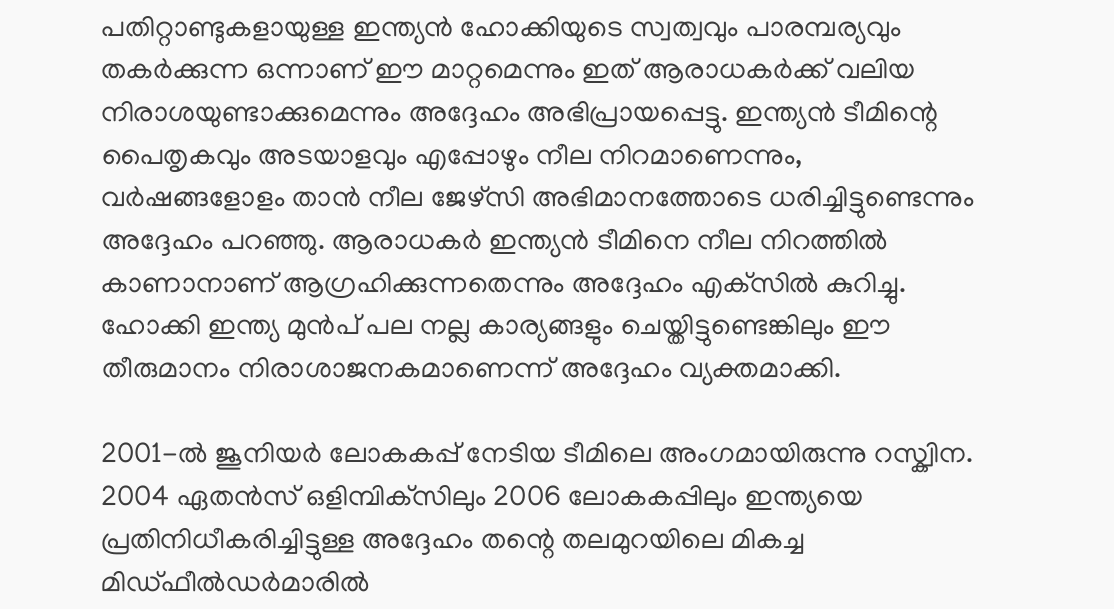പതിറ്റാണ്ടുകളായുള്ള ഇന്ത്യൻ ഹോക്കിയുടെ സ്വത്വവും പാരമ്പര്യവും തകർക്കുന്ന ഒന്നാണ് ഈ മാറ്റമെന്നും ഇത് ആരാധകർക്ക് വലിയ നിരാശയുണ്ടാക്കുമെന്നും അദ്ദേഹം അഭിപ്രായപ്പെട്ടു. ഇന്ത്യൻ ടീമിന്റെ പൈതൃകവും അടയാളവും എപ്പോഴും നീല നിറമാണെന്നും, വർഷങ്ങളോളം താൻ നീല ജേഴ്‌സി അഭിമാനത്തോടെ ധരിച്ചിട്ടുണ്ടെന്നും അദ്ദേഹം പറഞ്ഞു. ആരാധകർ ഇന്ത്യൻ ടീമിനെ നീല നിറത്തിൽ കാണാനാണ് ആഗ്രഹിക്കുന്നതെന്നും അദ്ദേഹം എക്‌സിൽ കുറിച്ചു. ഹോക്കി ഇന്ത്യ മുൻപ് പല നല്ല കാര്യങ്ങളും ചെയ്തിട്ടുണ്ടെങ്കിലും ഈ തീരുമാനം നിരാശാജനകമാണെന്ന് അദ്ദേഹം വ്യക്തമാക്കി.

2001-ൽ ജൂനിയർ ലോകകപ്പ് നേടിയ ടീമിലെ അംഗമായിരുന്നു റസ്ക്വിന. 2004 ഏതൻസ് ഒളിമ്പിക്‌സിലും 2006 ലോകകപ്പിലും ഇന്ത്യയെ പ്രതിനിധീകരിച്ചിട്ടുള്ള അദ്ദേഹം തന്റെ തലമുറയിലെ മികച്ച മിഡ്ഫീൽഡർമാരിൽ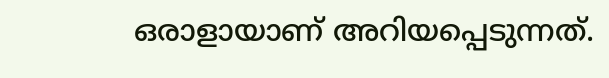ഒരാളായാണ് അറിയപ്പെടുന്നത്.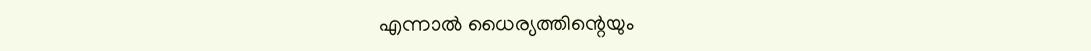എന്നാൽ ധൈര്യത്തിന്റെയും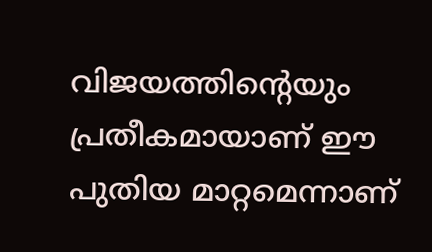വിജയത്തിന്റെയും പ്രതീകമായാണ് ഈ പുതിയ മാറ്റമെന്നാണ്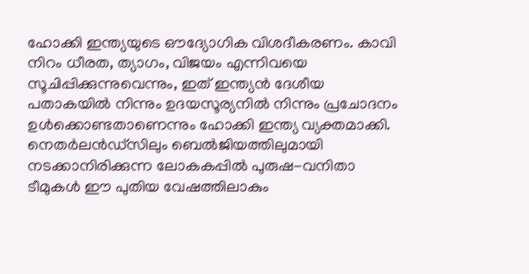ഹോക്കി ഇന്ത്യയുടെ ഔദ്യോഗിക വിശദീകരണം. കാവി നിറം ധീരത, ത്യാഗം, വിജയം എന്നിവയെ സൂചിപ്പിക്കുന്നുവെന്നും, ഇത് ഇന്ത്യൻ ദേശീയ പതാകയിൽ നിന്നും ഉദയസൂര്യനിൽ നിന്നും പ്രചോദനം ഉൾക്കൊണ്ടതാണെന്നും ഹോക്കി ഇന്ത്യ വ്യക്തമാക്കി. നെതർലൻഡ്സിലും ബെൽജിയത്തിലുമായി നടക്കാനിരിക്കുന്ന ലോകകപ്പിൽ പുരുഷ-വനിതാ ടീമുകൾ ഈ പുതിയ വേഷത്തിലാകും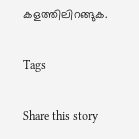കളത്തിലിറങ്ങുക.

Tags

Share this story